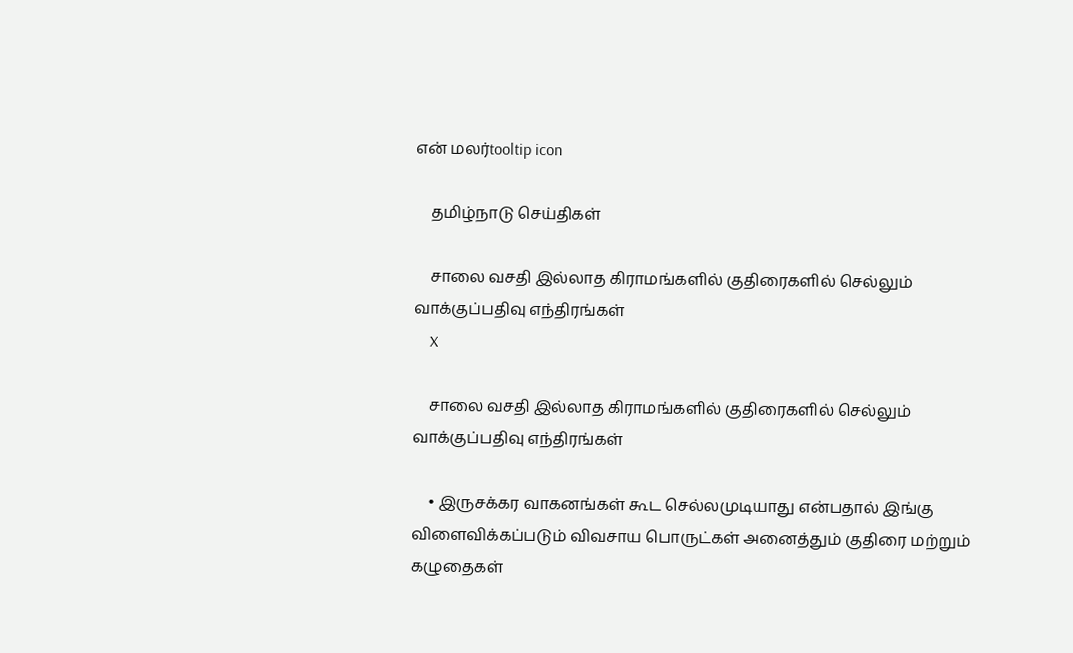என் மலர்tooltip icon

    தமிழ்நாடு செய்திகள்

    சாலை வசதி இல்லாத கிராமங்களில் குதிரைகளில் செல்லும் வாக்குப்பதிவு எந்திரங்கள்
    X

    சாலை வசதி இல்லாத கிராமங்களில் குதிரைகளில் செல்லும் வாக்குப்பதிவு எந்திரங்கள்

    • இருசக்கர வாகனங்கள் கூட செல்லமுடியாது என்பதால் இங்கு விளைவிக்கப்படும் விவசாய பொருட்கள் அனைத்தும் குதிரை மற்றும் கழுதைகள்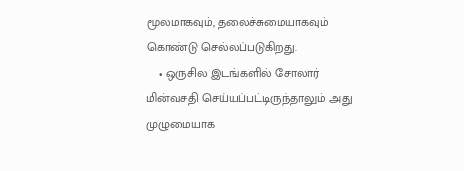மூலமாகவும், தலைச்சுமையாகவும் கொண்டு செல்லப்படுகிறது.
    • ஒருசில இடங்களில் சோலார் மின்வசதி செய்யப்பட்டிருந்தாலும் அது முழுமையாக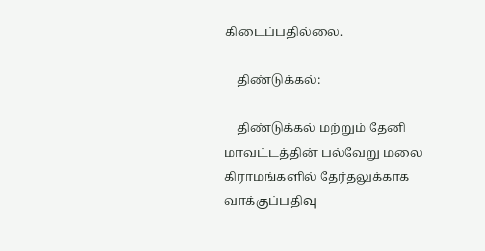கிடைப்பதில்லை.

    திண்டுக்கல்:

    திண்டுக்கல் மற்றும் தேனி மாவட்டத்தின் பல்வேறு மலை கிராமங்களில் தேர்தலுக்காக வாக்குப்பதிவு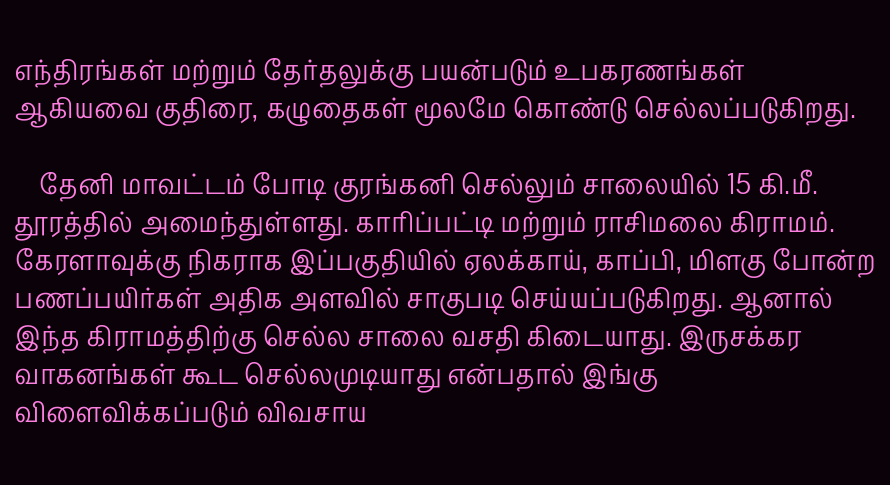எந்திரங்கள் மற்றும் தேர்தலுக்கு பயன்படும் உபகரணங்கள் ஆகியவை குதிரை, கழுதைகள் மூலமே கொண்டு செல்லப்படுகிறது.

    தேனி மாவட்டம் போடி குரங்கனி செல்லும் சாலையில் 15 கி.மீ. தூரத்தில் அமைந்துள்ளது. காரிப்பட்டி மற்றும் ராசிமலை கிராமம். கேரளாவுக்கு நிகராக இப்பகுதியில் ஏலக்காய், காப்பி, மிளகு போன்ற பணப்பயிர்கள் அதிக அளவில் சாகுபடி செய்யப்படுகிறது. ஆனால் இந்த கிராமத்திற்கு செல்ல சாலை வசதி கிடையாது. இருசக்கர வாகனங்கள் கூட செல்லமுடியாது என்பதால் இங்கு விளைவிக்கப்படும் விவசாய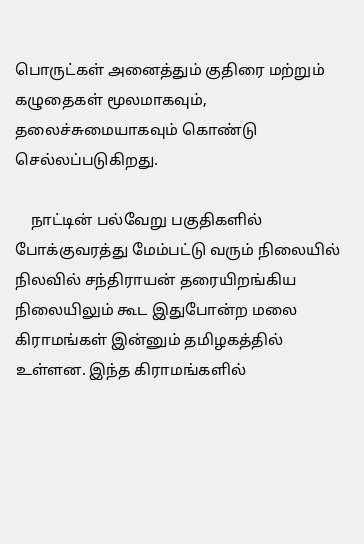பொருட்கள் அனைத்தும் குதிரை மற்றும் கழுதைகள் மூலமாகவும், தலைச்சுமையாகவும் கொண்டு செல்லப்படுகிறது.

    நாட்டின் பல்வேறு பகுதிகளில் போக்குவரத்து மேம்பட்டு வரும் நிலையில் நிலவில் சந்திராயன் தரையிறங்கிய நிலையிலும் கூட இதுபோன்ற மலை கிராமங்கள் இன்னும் தமிழகத்தில் உள்ளன. இந்த கிராமங்களில்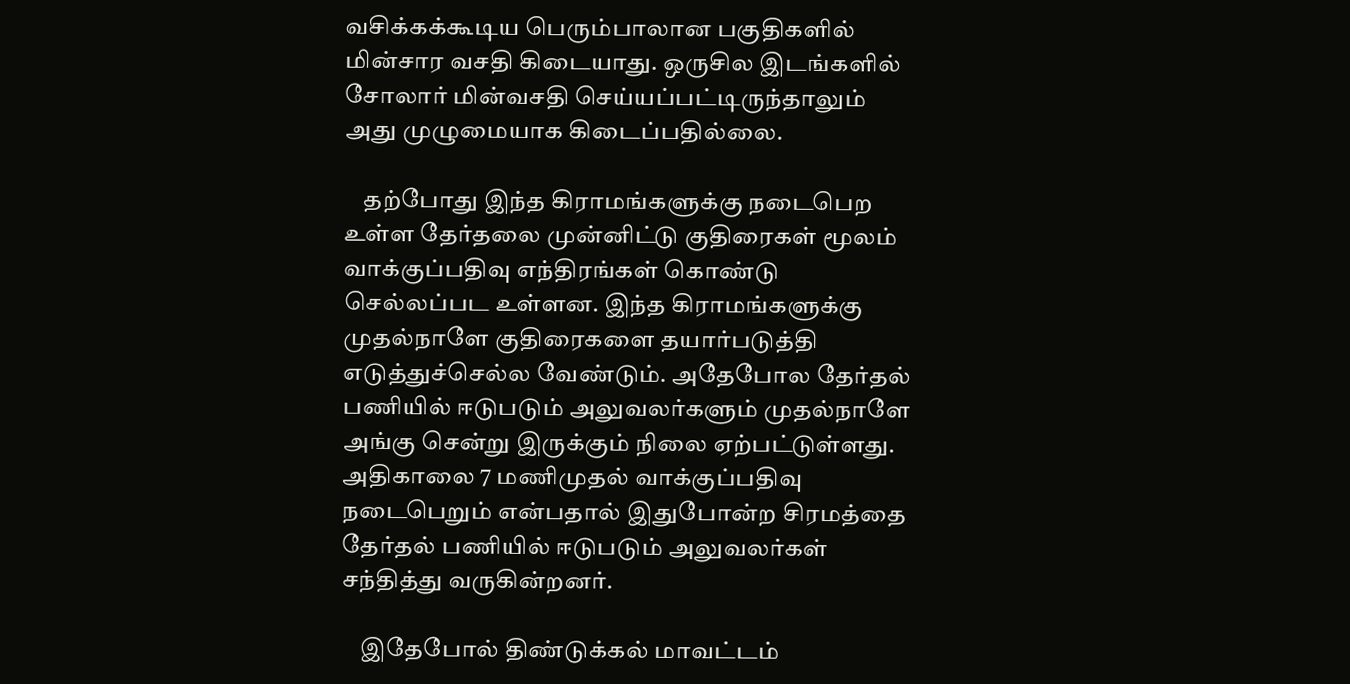வசிக்கக்கூடிய பெரும்பாலான பகுதிகளில் மின்சார வசதி கிடையாது. ஒருசில இடங்களில் சோலார் மின்வசதி செய்யப்பட்டிருந்தாலும் அது முழுமையாக கிடைப்பதில்லை.

    தற்போது இந்த கிராமங்களுக்கு நடைபெற உள்ள தேர்தலை முன்னிட்டு குதிரைகள் மூலம் வாக்குப்பதிவு எந்திரங்கள் கொண்டு செல்லப்பட உள்ளன. இந்த கிராமங்களுக்கு முதல்நாளே குதிரைகளை தயார்படுத்தி எடுத்துச்செல்ல வேண்டும். அதேபோல தேர்தல் பணியில் ஈடுபடும் அலுவலர்களும் முதல்நாளே அங்கு சென்று இருக்கும் நிலை ஏற்பட்டுள்ளது. அதிகாலை 7 மணிமுதல் வாக்குப்பதிவு நடைபெறும் என்பதால் இதுபோன்ற சிரமத்தை தேர்தல் பணியில் ஈடுபடும் அலுவலர்கள் சந்தித்து வருகின்றனர்.

    இதேபோல் திண்டுக்கல் மாவட்டம்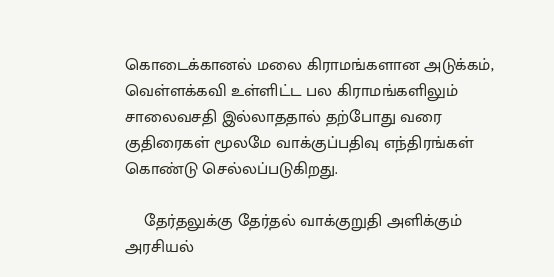கொடைக்கானல் மலை கிராமங்களான அடுக்கம், வெள்ளக்கவி உள்ளிட்ட பல கிராமங்களிலும் சாலைவசதி இல்லாததால் தற்போது வரை குதிரைகள் மூலமே வாக்குப்பதிவு எந்திரங்கள் கொண்டு செல்லப்படுகிறது.

    தேர்தலுக்கு தேர்தல் வாக்குறுதி அளிக்கும் அரசியல்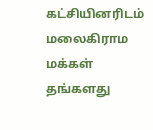கட்சியினரிடம் மலைகிராம மக்கள் தங்களது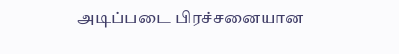அடிப்படை பிரச்சனையான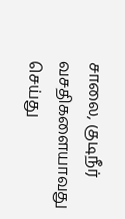சாலை, குடிநீர் வசதிகளையாவது செய்து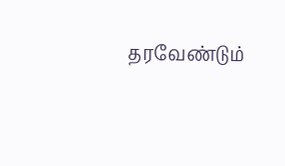தரவேண்டும்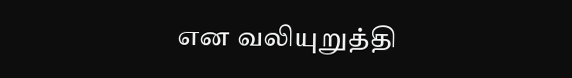என வலியுறுத்தி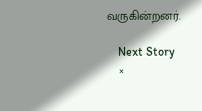வருகின்றனர்.

    Next Story
    ×